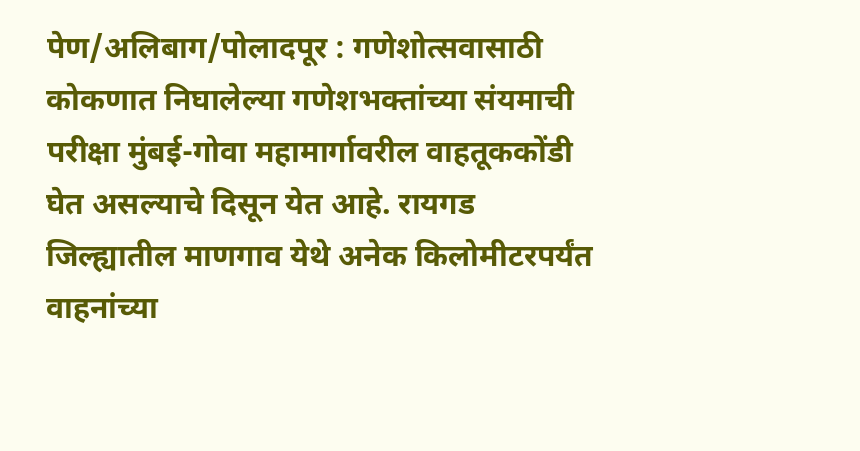पेण/अलिबाग/पोलादपूर : गणेशोत्सवासाठी कोकणात निघालेल्या गणेशभक्तांच्या संयमाची परीक्षा मुंबई-गोवा महामार्गावरील वाहतूककोंडी घेत असल्याचे दिसून येत आहे. रायगड जिल्ह्यातील माणगाव येथे अनेक किलोमीटरपर्यंत वाहनांच्या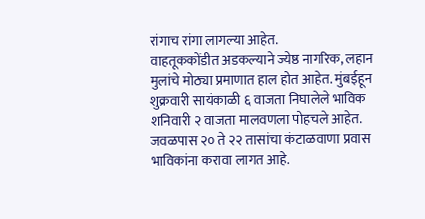रांगाच रांगा लागल्या आहेत.
वाहतूककोंडीत अडकल्याने ज्येष्ठ नागरिक, लहान मुलांचे मोठ्या प्रमाणात हाल होत आहेत. मुंबईहून शुक्रवारी सायंकाळी ६ वाजता निघालेले भाविक शनिवारी २ वाजता मालवणला पोहचले आहेत. जवळपास २० ते २२ तासांचा कंटाळवाणा प्रवास भाविकांना करावा लागत आहे.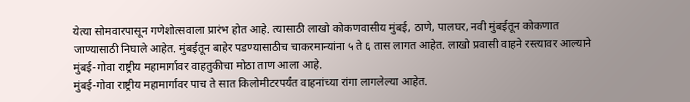येत्या सोमवारपासून गणेशोत्सवाला प्रारंभ होत आहे. त्यासाठी लाखो कोकणवासीय मुंबई, ठाणे, पालघर, नवी मुंबईतून कोकणात जाण्यासाठी निघाले आहेत. मुंबईतून बाहेर पडण्यासाठीच चाकरमान्यांना ५ ते ६ तास लागत आहेत. लाखो प्रवासी वाहने रस्त्यावर आल्याने मुंबई-गोवा राष्ट्रीय महामार्गावर वाहतुकीचा मोठा ताण आला आहे.
मुंबई-गोवा राष्ट्रीय महामार्गावर पाच ते सात किलोमीटरपर्यंत वाहनांच्या रांगा लागलेल्या आहेत.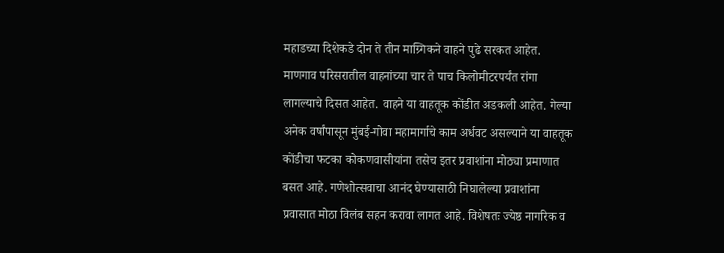महाडच्या दिशेकडे दोन ते तीन माग्र्गिकने वाहने पुढे सरकत आहेत. माणगाव परिसरातील वाहनांच्या चार ते पाच किलोमीटरपर्यंत रांगा लागल्याचे दिसत आहेत. वाहने या वाहतूक कोंडीत अडकली आहेत. गेल्या अनेक वर्षांपासून मुंबई-गोवा महामार्गाचे काम अर्धवट असल्याने या वाहतूक कोंडीचा फटका कोकणवासीयांना तसेच इतर प्रवाशांना मोठ्या प्रमाणात बसत आहे. गणेशोत्सवाचा आनंद घेण्यासाठी निघालेल्या प्रवाशांना प्रवासात मोठा विलंब सहन करावा लागत आहे. विशेषतः ज्येष्ठ नागरिक व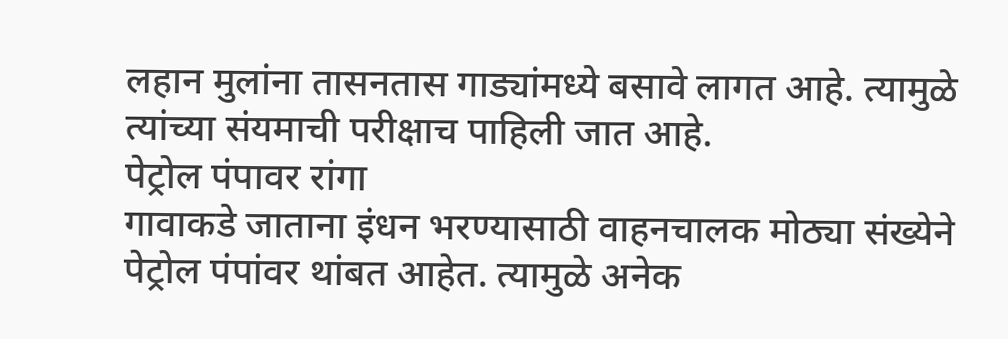लहान मुलांना तासनतास गाड्यांमध्ये बसावे लागत आहे. त्यामुळे त्यांच्या संयमाची परीक्षाच पाहिली जात आहे.
पेट्रोल पंपावर रांगा
गावाकडे जाताना इंधन भरण्यासाठी वाहनचालक मोठ्या संख्येने पेट्रोल पंपांवर थांबत आहेत. त्यामुळे अनेक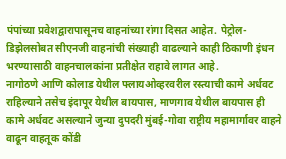पंपांच्या प्रवेशद्वारापासूनच वाहनांच्या रांगा दिसत आहेत. पेट्रोल-डिझेलसोबत सीएनजी वाहनांची संख्याही वाढल्याने काही ठिकाणी इंधन भरण्यासाठी वाहनचालकांना प्रतीक्षेत राहावे लागत आहे.
नागोठणे आणि कोलाड येथील फ्लायओव्हरवरील रस्त्याची कामे अर्धवट राहिल्याने तसेच इंदापूर येथील बायपास, माणगाव येथील बायपास ही कामे अर्धवट असल्याने जुन्या दुपदरी मुंबई-गोवा राष्ट्रीय महामार्गावर वाहने वाढून वाहतूक कोंडी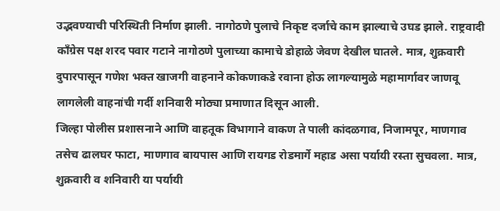उद्भवण्याची परिस्थिती निर्माण झाली. नागोठणे पुलाचे निकृष्ट दर्जाचे काम झाल्याचे उघड झाले. राष्ट्रवादी काँग्रेस पक्ष शरद पवार गटाने नागोठणे पुलाच्या कामाचे डोहाळे जेवण देखील घातले. मात्र, शुक्रवारी दुपारपासून गणेश भक्त खाजगी वाहनाने कोकणाकडे रवाना होऊ लागल्यामुळे महामार्गावर जाणवू लागलेली वाहनांची गर्दी शनिवारी मोठ्या प्रमाणात दिसून आली.
जिल्हा पोलीस प्रशासनाने आणि वाहतूक विभागाने वाकण ते पाली कांदळगाव, निजामपूर, माणगाव तसेच ढालघर फाटा, माणगाव बायपास आणि रायगड रोडमार्गे महाड असा पर्यायी रस्ता सुचवला. मात्र, शुक्रवारी व शनिवारी या पर्यायी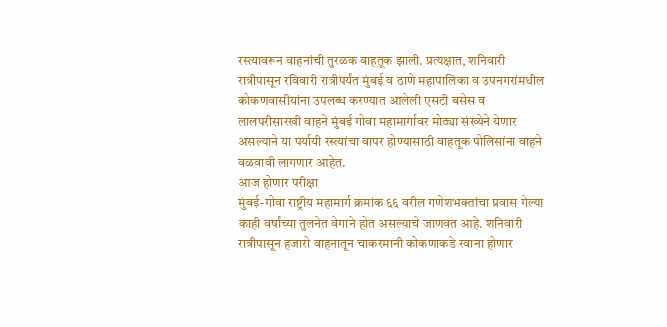रस्त्यावरून वाहनांची तुरळक वाहतूक झाली. प्रत्यक्षात, शनिवारी रात्रीपासून रविवारी रात्रीपर्यंत मुंबई व ठाणे महापालिका व उपनगरांमधील कोकणवासीयांना उपलब्ध करण्यात आलेली एसटी बसेस व लालपरीसारखी वाहने मुंबई गोवा महामार्गावर मोठ्या संख्येने येणार असल्याने या पर्यायी रस्त्यांचा वापर होण्यासाठी वाहतूक पोलिसांना वाहने वळवावी लागणार आहेत.
आज होणार परीक्षा
मुंबई-गोवा राष्ट्रीय महामार्ग क्रमांक ६६ वरील गणेशभक्तांचा प्रवास गेल्या काही वर्षांच्या तुलनेत वेगाने होत असल्याचे जाणवत आहे. शनिवारी रात्रीपासून हजारो वाहनातून चाकरमानी कोकणाकडे रवाना होणार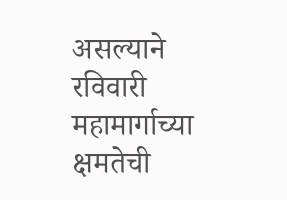असल्याने रविवारी महामार्गाच्या क्षमतेची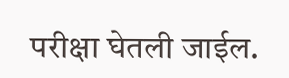परीक्षा घेतली जाईल.